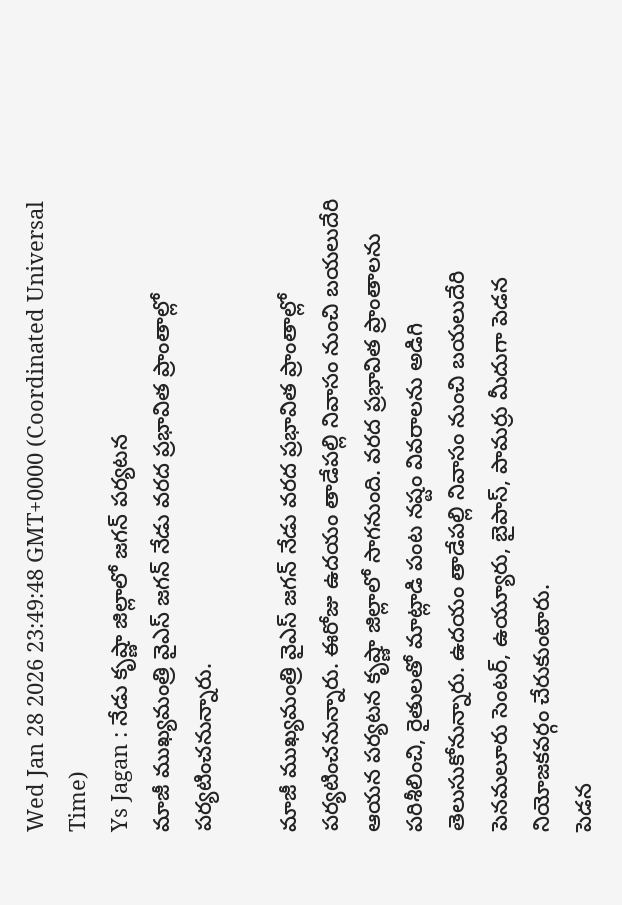Wed Jan 28 2026 23:49:48 GMT+0000 (Coordinated Universal Time)
Ys Jagan : నేడు కృష్ణా జిల్లాలో జగన్ పర్యటన
మాజీ ముఖ్యమంత్రి వైఎస్ జగన్ నేడు వరద ప్రభావిత ప్రాంతాల్లో పర్యటించనున్నారు.

మాజీ ముఖ్యమంత్రి వైఎస్ జగన్ నేడు వరద ప్రభావిత ప్రాంతాల్లో పర్యటించనున్నారు. ఈరోజు ఉదయం తాడేపల్లి నివాసం నుంచి బయలుదేరి ఆయన పర్యటన కృష్ణా జిల్లాలో సాగనుంది. వరద ప్రభావిత ప్రాంతాలను పరిశీలించి, రైతులతో మాట్లాడి పంట నష్టం వివరాలను అడిగి తెలుసుకోనున్నారు. ఉదయం తాడేపల్లి నివాసం నుంచి బయలుదేరి పెనమలూరు సెంటర్, ఉయ్యూరు, బైపాస్, పామర్రు మీదుగా పెడన నియోజకవర్గం చేరుకుంటారు.
పెడన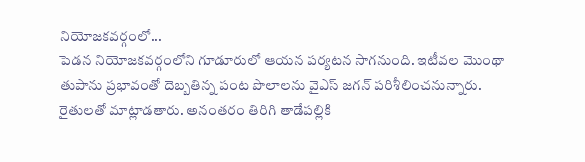నియోజకవర్గంలో...
పెడన నియోజకవర్గంలోని గూడూరులో ఆయన పర్యటన సాగనుంది. ఇటీవల మొంథా తుపాను ప్రభావంతో దెబ్బతిన్న పంట పొలాలను వైఎస్ జగన్ పరిశీలించనున్నారు. రైతులతో మాట్లాడతారు. అనంతరం తిరిగి తాడేపల్లికి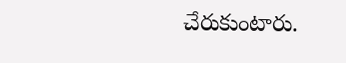చేరుకుంటారు.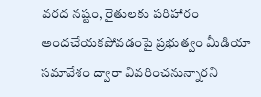వరద నష్టం, రైతులకు పరిహారం అందచేయకపోవడంపై ప్రభుత్వం మీడియా సమావేశం ద్వారా వివరించనున్నారని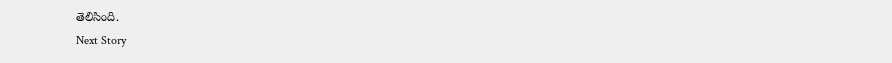తెలిసింది.
Next Story